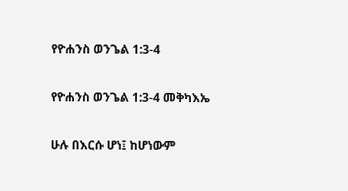የዮሐንስ ወንጌል 1:3-4

የዮሐንስ ወንጌል 1:3-4 መቅካእኤ

ሁሉ በእርሱ ሆነ፤ ከሆነውም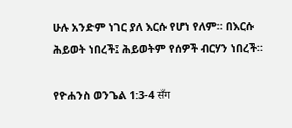ሁሉ አንድም ነገር ያለ እርሱ የሆነ የለም። በእርሱ ሕይወት ነበረች፤ ሕይወትም የሰዎች ብርሃን ነበረች።

የዮሐንስ ወንጌል 1:3-4 सँग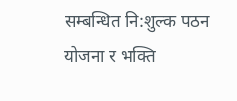सम्बन्धित नि:शुल्क पठन योजना र भक्ति